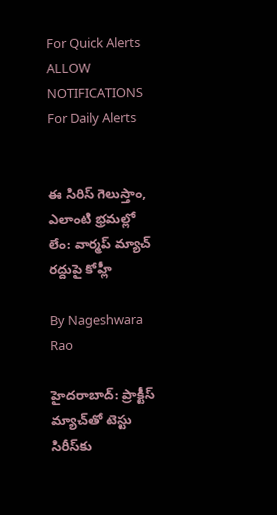For Quick Alerts
ALLOW NOTIFICATIONS
For Daily Alerts


ఈ సిరిస్ గెలుస్తాం, ఎలాంటి భ్రమల్లో లేం: వార్మప్ మ్యాచ్ రద్దుపై కోహ్లీ

By Nageshwara Rao

హైదరాబాద్: ప్రాక్టీస్‌ మ్యాచ్‌తో టెస్టు సిరీస్‌కు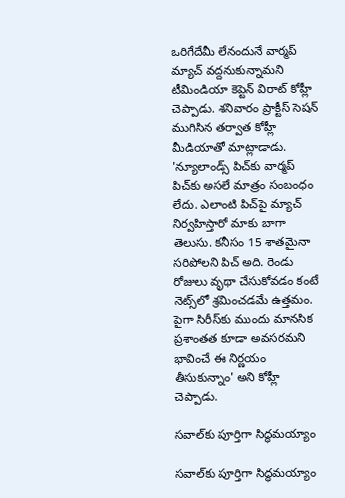ఒరిగేదేమీ లేనందునే వార్మప్‌ మ్యాచ్‌ వద్దనుకున్నామని టీమిండియా కెప్టెన్ విరాట్ కోహ్లీ చెప్పాడు. శనివారం ప్రాక్టీస్ సెషన్ ముగిసిన తర్వాత కోహ్లీ మీడియాతో మాట్లాడాడు. 'న్యూలాండ్స్‌ పిచ్‌కు వార్మప్‌ పిచ్‌కు అసలే మాత్రం సంబంధం లేదు. ఎలాంటి పిచ్‌పై మ్యాచ్‌ నిర్వహిస్తారో మాకు బాగా తెలుసు. కనీసం 15 శాతమైనా సరిపోలని పిచ్‌ అది. రెండు రోజులు వృథా చేసుకోవడం కంటే నెట్స్‌లో శ్రమించడమే ఉత్తమం. పైగా సిరీస్‌కు ముందు మానసిక ప్రశాంతత కూడా అవసరమని భావించే ఈ నిర్ణయం తీసుకున్నాం' అని కోహ్లీ చెప్పాడు.

సవాల్‌కు పూర్తిగా సిద్ధమయ్యాం

సవాల్‌కు పూర్తిగా సిద్ధమయ్యాం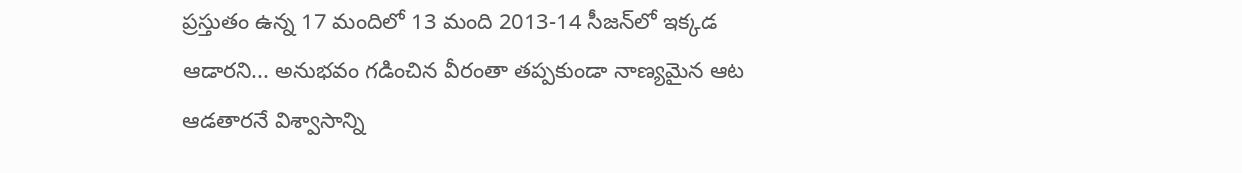ప్రస్తుతం ఉన్న 17 మందిలో 13 మంది 2013-14 సీజన్‌లో ఇక్కడ ఆడారని... అనుభవం గడించిన వీరంతా తప్పకుండా నాణ్యమైన ఆట ఆడతారనే విశ్వాసాన్ని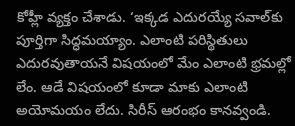కోహ్లీ వ్యక్తం చేశాడు. ‘ఇక్కడ ఎదురయ్యే సవాల్‌కు పూర్తిగా సిద్ధమయ్యాం. ఎలాంటి పరిస్థితులు ఎదురవుతాయనే విషయంలో మేం ఎలాంటి భ్రమల్లో లేం. ఆడే విషయంలో కూడా మాకు ఎలాంటి అయోమయం లేదు. సిరీస్‌ ఆరంభం కానవ్వండి.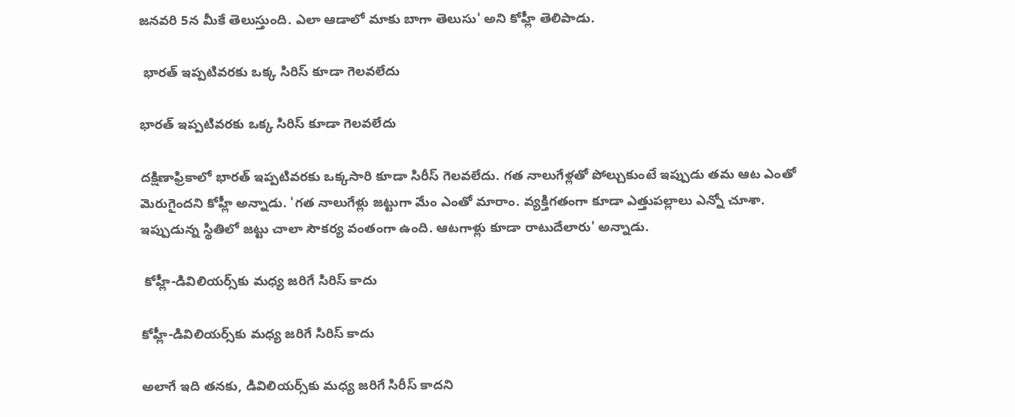జనవరి 5న మీకే తెలుస్తుంది. ఎలా ఆడాలో మాకు బాగా తెలుసు' అని కోహ్లీ తెలిపాడు.

 భారత్‌ ఇప్పటివరకు ఒక్క సిరిస్ కూడా గెలవలేదు

భారత్‌ ఇప్పటివరకు ఒక్క సిరిస్ కూడా గెలవలేదు

దక్షిణాఫ్రికాలో భారత్‌ ఇప్పటివరకు ఒక్కసారి కూడా సిరీస్‌ గెలవలేదు. గత నాలుగేళ్లతో పోల్చుకుంటే ఇప్పుడు తమ ఆట ఎంతో మెరుగైందని కోహ్లీ అన్నాడు. 'గత నాలుగేళ్లు జట్టుగా మేం ఎంతో మారాం. వ్యక్తిగతంగా కూడా ఎత్తుపల్లాలు ఎన్నో చూశా. ఇప్పుడున్న స్థితిలో జట్టు చాలా సౌకర్య వంతంగా ఉంది. ఆటగాళ్లు కూడా రాటుదేలారు' అన్నాడు.

 కోహ్లీ-డివిలియర్స్‌కు మధ్య జరిగే సిరిస్ కాదు

కోహ్లీ-డివిలియర్స్‌కు మధ్య జరిగే సిరిస్ కాదు

అలాగే ఇది తనకు, డివిలియర్స్‌కు మధ్య జరిగే సిరీస్‌ కాదని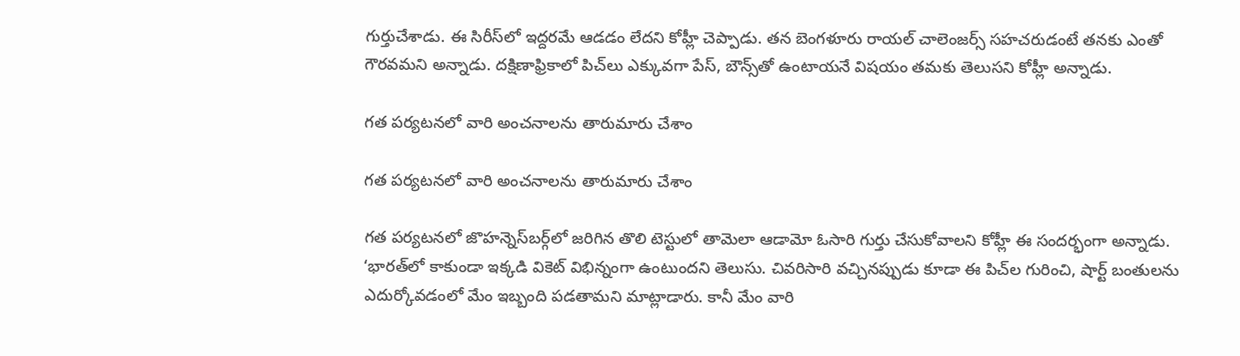గుర్తుచేశాడు. ఈ సిరీస్‌లో ఇద్దరమే ఆడడం లేదని కోహ్లీ చెప్పాడు. తన బెంగళూరు రాయల్‌ చాలెంజర్స్‌ సహచరుడంటే తనకు ఎంతో గౌరవమని అన్నాడు. దక్షిణాఫ్రికాలో పిచ్‌లు ఎక్కువగా పేస్‌, బౌన్స్‌తో ఉంటాయనే విషయం తమకు తెలుసని కోహ్లీ అన్నాడు.

గత పర్యటనలో వారి అంచనాలను తారుమారు చేశాం

గత పర్యటనలో వారి అంచనాలను తారుమారు చేశాం

గత పర్యటనలో జొహన్నెస్‌బర్గ్‌లో జరిగిన తొలి టెస్టులో తామెలా ఆడామో ఓసారి గుర్తు చేసుకోవాలని కోహ్లీ ఈ సందర్భంగా అన్నాడు. ‘భారత్‌లో కాకుండా ఇక్కడి వికెట్‌ విభిన్నంగా ఉంటుందని తెలుసు. చివరిసారి వచ్చినప్పుడు కూడా ఈ పిచ్‌ల గురించి, షార్ట్‌ బంతులను ఎదుర్కోవడంలో మేం ఇబ్బంది పడతామని మాట్లాడారు. కానీ మేం వారి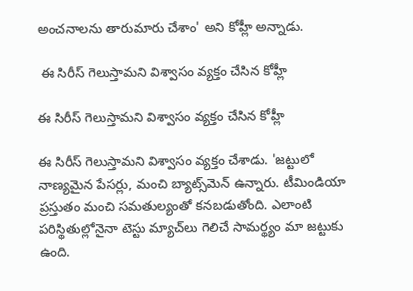అంచనాలను తారుమారు చేశాం' అని కోహ్లీ అన్నాడు.

 ఈ సిరీస్‌ గెలుస్తామని విశ్వాసం వ్యక్తం చేసిన కోహ్లీ

ఈ సిరీస్‌ గెలుస్తామని విశ్వాసం వ్యక్తం చేసిన కోహ్లీ

ఈ సిరీస్‌ గెలుస్తామని విశ్వాసం వ్యక్తం చేశాడు. 'జట్టులో నాణ్యమైన పేసర్లు, మంచి బ్యాట్స్‌మెన్ ఉన్నారు. టీమిండియా ప్రస్తుతం మంచి సమతుల్యంతో కనబడుతోంది. ఎలాంటి పరిస్థితుల్లోనైనా టెస్టు మ్యాచ్‌లు గెలిచే సామర్థ్యం మా జట్టుకు ఉంది.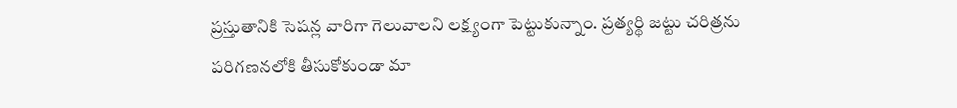ప్రస్తుతానికి సెషన్ల వారిగా గెలువాలని లక్ష్యంగా పెట్టుకున్నాం. ప్రత్యర్థి జట్టు చరిత్రను పరిగణనలోకి తీసుకోకుండా మా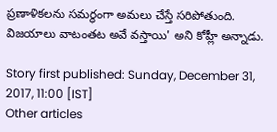ప్రణాళికలను సమర్థంగా అమలు చేస్తే సరిపోతుంది. విజయాలు వాటంతట అవే వస్తాయి' అని కోహ్లీ అన్నాడు.

Story first published: Sunday, December 31, 2017, 11:00 [IST]
Other articles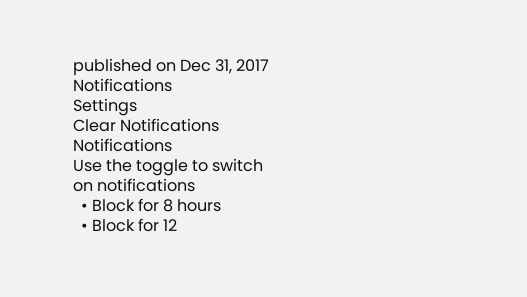published on Dec 31, 2017
Notifications
Settings
Clear Notifications
Notifications
Use the toggle to switch on notifications
  • Block for 8 hours
  • Block for 12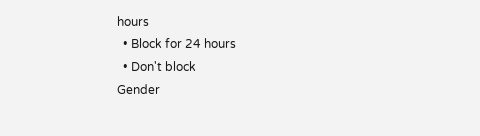hours
  • Block for 24 hours
  • Don't block
Gender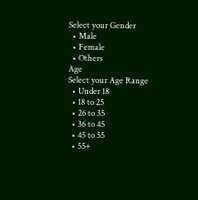Select your Gender
  • Male
  • Female
  • Others
Age
Select your Age Range
  • Under 18
  • 18 to 25
  • 26 to 35
  • 36 to 45
  • 45 to 55
  • 55+